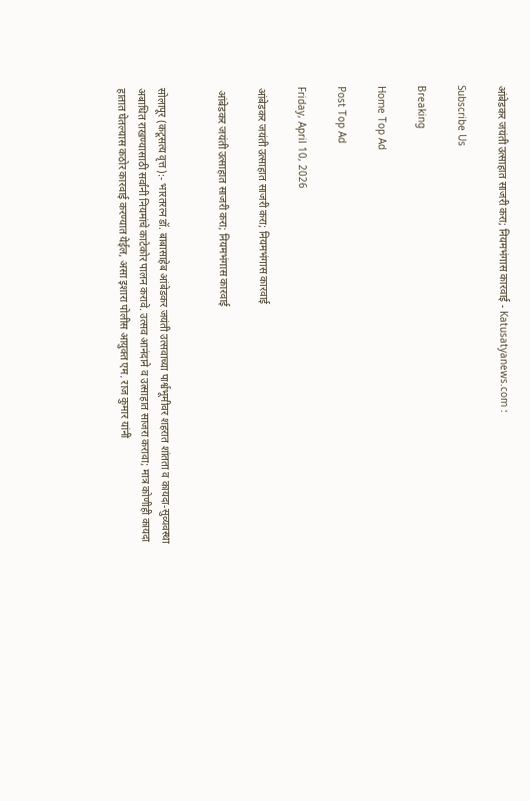आंबेडकर जयंती उत्साहात साजरी करा; नियमभंगास कारवाई - Katusatyanews.com :

Subscribe Us

Breaking

Home Top Ad

Post Top Ad

Friday, April 10, 2026

आंबेडकर जयंती उत्साहात साजरी करा; नियमभंगास कारवाई

 आंबेडकर जयंती उत्साहात साजरी करा; नियमभंगास कारवाई


सोलापूर (कटूसत्य वृत्त):- भारतरत्न डॉ. बाबासाहेब आंबेडकर जयंती उत्सवाच्या पार्श्वभूमीवर शहरात शांतता व कायदा-सुव्यवस्था अबाधित राखण्यासाठी सर्वांनी नियमांचे काटेकोर पालन करावे. उत्सव आनंदाने व उत्साहात साजरा करावा; मात्र कोणीही कायदा हातात घेतल्यास कठोर कारवाई करण्यात येईल, असा इशारा पोलीस आयुक्त एम. राज कुमार यांनी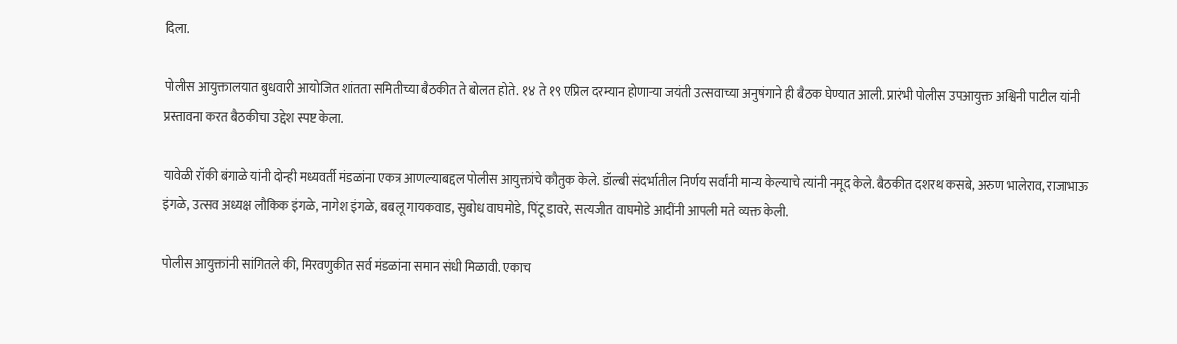दिला.

पोलीस आयुक्तालयात बुधवारी आयोजित शांतता समितीच्या बैठकीत ते बोलत होते. १४ ते १९ एप्रिल दरम्यान होणाऱ्या जयंती उत्सवाच्या अनुषंगाने ही बैठक घेण्यात आली. प्रारंभी पोलीस उपआयुक्त अश्विनी पाटील यांनी प्रस्तावना करत बैठकीचा उद्देश स्पष्ट केला.

यावेळी रॉकी बंगाळे यांनी दोन्ही मध्यवर्ती मंडळांना एकत्र आणल्याबद्दल पोलीस आयुक्तांचे कौतुक केले. डॉल्बी संदर्भातील निर्णय सर्वांनी मान्य केल्याचे त्यांनी नमूद केले. बैठकीत दशरथ कसबे, अरुण भालेराव, राजाभाऊ इंगळे, उत्सव अध्यक्ष लौकिक इंगळे, नागेश इंगळे, बबलू गायकवाड, सुबोध वाघमोडे, पिंटू डावरे, सत्यजीत वाघमोडे आदींनी आपली मते व्यक्त केली.

पोलीस आयुक्तांनी सांगितले की, मिरवणुकीत सर्व मंडळांना समान संधी मिळावी. एकाच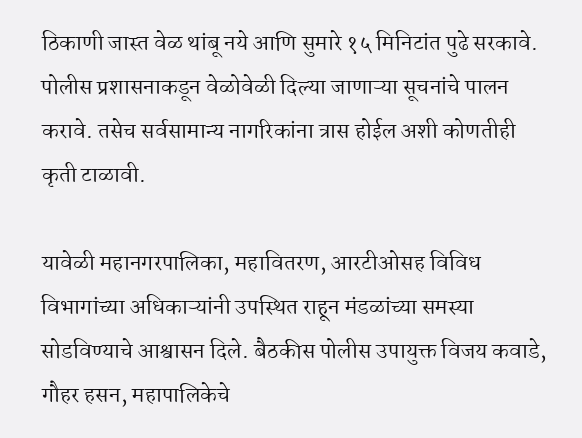ठिकाणी जास्त वेळ थांबू नये आणि सुमारे १५ मिनिटांत पुढे सरकावे. पोलीस प्रशासनाकडून वेळोवेळी दिल्या जाणाऱ्या सूचनांचे पालन करावे. तसेच सर्वसामान्य नागरिकांना त्रास होईल अशी कोणतीही कृती टाळावी.

यावेळी महानगरपालिका, महावितरण, आरटीओसह विविध विभागांच्या अधिकाऱ्यांनी उपस्थित राहून मंडळांच्या समस्या सोडविण्याचे आश्वासन दिले. बैठकीस पोलीस उपायुक्त विजय कवाडे, गौहर हसन, महापालिकेचे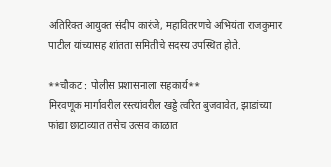अतिरिक्त आयुक्त संदीप कारंजे, महावितरणचे अभियंता राजकुमार पाटील यांच्यासह शांतता समितीचे सदस्य उपस्थित होते.

**चौकट : पोलीस प्रशासनाला सहकार्य**
मिरवणूक मार्गावरील रस्त्यांवरील खड्डे त्वरित बुजवावेत, झाडांच्या फांद्या छाटाव्यात तसेच उत्सव काळात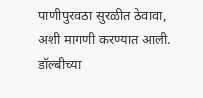पाणीपुरवठा सुरळीत ठेवावा, अशी मागणी करण्यात आली. डॉल्बीच्या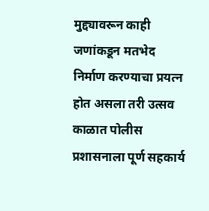मुद्द्यावरून काही जणांकडून मतभेद निर्माण करण्याचा प्रयत्न होत असला तरी उत्सव काळात पोलीस प्रशासनाला पूर्ण सहकार्य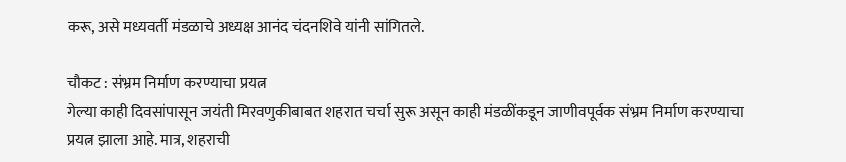करू, असे मध्यवर्ती मंडळाचे अध्यक्ष आनंद चंदनशिवे यांनी सांगितले.

चौकट : संभ्रम निर्माण करण्याचा प्रयत्न
गेल्या काही दिवसांपासून जयंती मिरवणुकीबाबत शहरात चर्चा सुरू असून काही मंडळींकडून जाणीवपूर्वक संभ्रम निर्माण करण्याचा प्रयत्न झाला आहे. मात्र, शहराची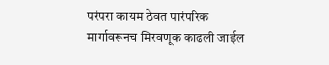परंपरा कायम ठेवत पारंपरिक मार्गावरूनच मिरवणूक काढली जाईल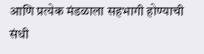आणि प्रत्येक मंडळाला सहभागी होण्याची संधी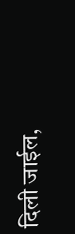दिली जाईल,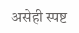असेही स्पष्ट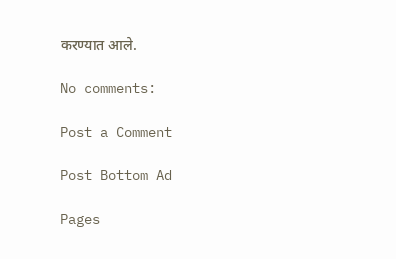करण्यात आले.

No comments:

Post a Comment

Post Bottom Ad

Pages